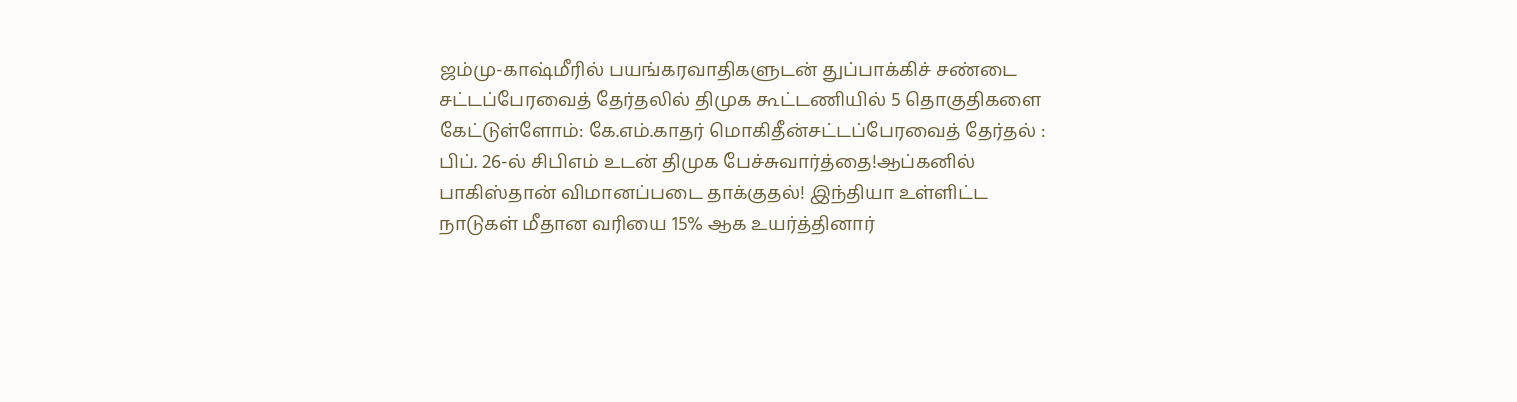ஜம்மு-காஷ்மீரில் பயங்கரவாதிகளுடன் துப்பாக்கிச் சண்டை சட்டப்பேரவைத் தேர்தலில் திமுக கூட்டணியில் 5 தொகுதிகளை கேட்டுள்ளோம்: கே.எம்.காதர் மொகிதீன்சட்டப்பேரவைத் தேர்தல் : பிப். 26-ல் சிபிஎம் உடன் திமுக பேச்சுவார்த்தை!ஆப்கனில் பாகிஸ்தான் விமானப்படை தாக்குதல்! இந்தியா உள்ளிட்ட நாடுகள் மீதான வரியை 15% ஆக உயர்த்தினார்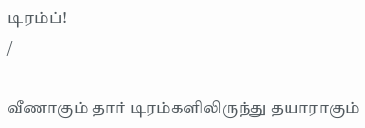டிரம்ப்!
/

வீணாகும் தார் டிரம்களிலிருந்து தயாராகும்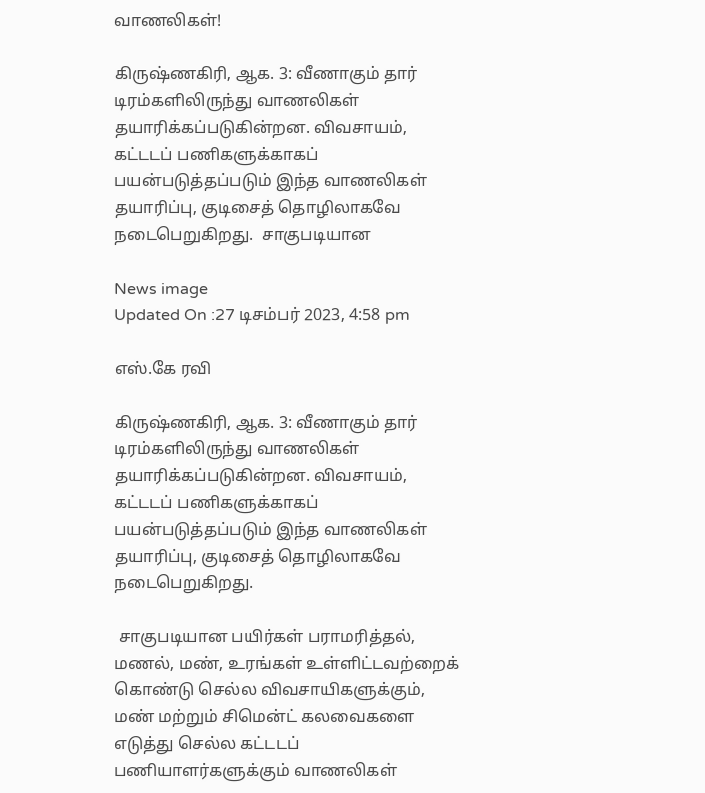வாணலிகள்!

கிருஷ்ணகிரி, ஆக. 3: வீணாகும் தார் டிரம்களிலிருந்து வாணலிகள் தயாரிக்கப்படுகின்றன. விவசாயம், கட்டடப் பணிகளுக்காகப் பயன்படுத்தப்படும் இந்த வாணலிகள் தயாரிப்பு, குடிசைத் தொழிலாகவே நடைபெறுகிறது.  சாகுபடியான

News image
Updated On :27 டிசம்பர் 2023, 4:58 pm

எஸ்.கே ரவி

கிருஷ்ணகிரி, ஆக. 3: வீணாகும் தார் டிரம்களிலிருந்து வாணலிகள் தயாரிக்கப்படுகின்றன. விவசாயம், கட்டடப் பணிகளுக்காகப் பயன்படுத்தப்படும் இந்த வாணலிகள் தயாரிப்பு, குடிசைத் தொழிலாகவே நடைபெறுகிறது.

 சாகுபடியான பயிர்கள் பராமரித்தல், மணல், மண், உரங்கள் உள்ளிட்டவற்றைக் கொண்டு செல்ல விவசாயிகளுக்கும், மண் மற்றும் சிமென்ட் கலவைகளை எடுத்து செல்ல கட்டடப் பணியாளர்களுக்கும் வாணலிகள்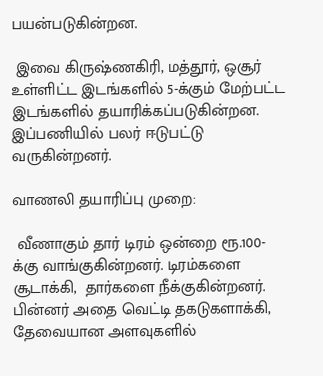பயன்படுகின்றன.

 இவை கிருஷ்ணகிரி, மத்தூர், ஒசூர் உள்ளிட்ட இடங்களில் 5-க்கும் மேற்பட்ட இடங்களில் தயாரிக்கப்படுகின்றன. இப்பணியில் பலர் ஈடுபட்டு வருகின்றனர்.

வாணலி தயாரிப்பு முறை:

 வீணாகும் தார் டிரம் ஒன்றை ரூ.100-க்கு வாங்குகின்றனர். டிரம்களை சூடாக்கி,  தார்களை நீக்குகின்றனர். பின்னர் அதை வெட்டி தகடுகளாக்கி, தேவையான அளவுகளில்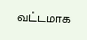வட்டமாக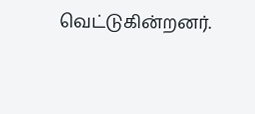வெட்டுகின்றனர்.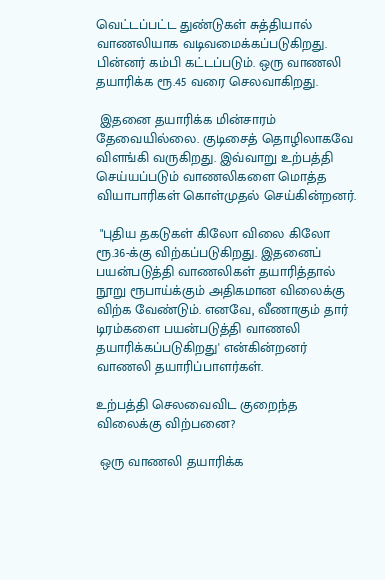வெட்டப்பட்ட துண்டுகள் சுத்தியால் வாணலியாக வடிவமைக்கப்படுகிறது. பின்னர் கம்பி கட்டப்படும். ஒரு வாணலி தயாரிக்க ரூ.45 வரை செலவாகிறது.

 இதனை தயாரிக்க மின்சாரம் தேவையில்லை. குடிசைத் தொழிலாகவே விளங்கி வருகிறது. இவ்வாறு உற்பத்தி செய்யப்படும் வாணலிகளை மொத்த வியாபாரிகள் கொள்முதல் செய்கின்றனர்.

 "புதிய தகடுகள் கிலோ விலை கிலோ ரூ.36-க்கு விற்கப்படுகிறது. இதனைப் பயன்படுத்தி வாணலிகள் தயாரித்தால் நூறு ரூபாய்க்கும் அதிகமான விலைக்கு விற்க வேண்டும். எனவே, வீணாகும் தார் டிரம்களை பயன்படுத்தி வாணலி தயாரிக்கப்படுகிறது' என்கின்றனர் வாணலி தயாரிப்பாளர்கள்.

உற்பத்தி செலவைவிட குறைந்த விலைக்கு விற்பனை?

 ஒரு வாணலி தயாரிக்க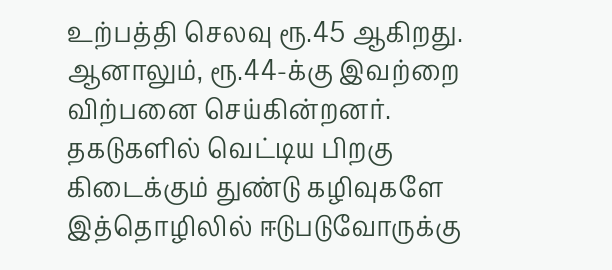உற்பத்தி செலவு ரூ.45 ஆகிறது. ஆனாலும், ரூ.44-க்கு இவற்றை விற்பனை செய்கின்றனர். தகடுகளில் வெட்டிய பிறகு கிடைக்கும் துண்டு கழிவுகளே இத்தொழிலில் ஈடுபடுவோருக்கு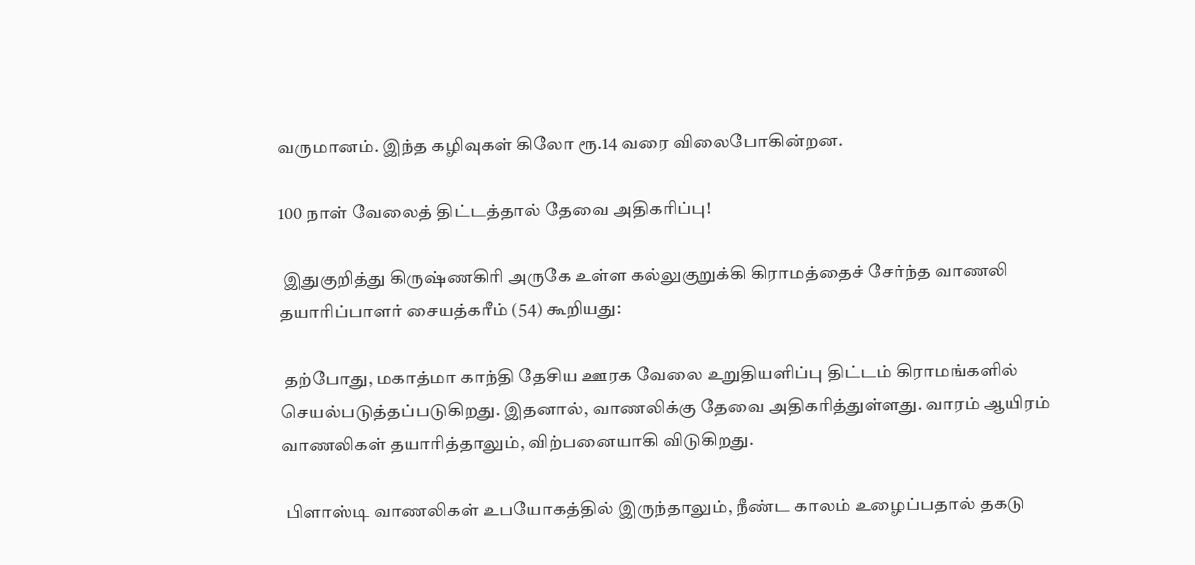வருமானம். இந்த கழிவுகள் கிலோ ரூ.14 வரை விலைபோகின்றன.

100 நாள் வேலைத் திட்டத்தால் தேவை அதிகரிப்பு!

 இதுகுறித்து கிருஷ்ணகிரி அருகே உள்ள கல்லுகுறுக்கி கிராமத்தைச் சேர்ந்த வாணலி தயாரிப்பாளர் சையத்கரீம் (54) கூறியது:

 தற்போது, மகாத்மா காந்தி தேசிய ஊரக வேலை உறுதியளிப்பு திட்டம் கிராமங்களில் செயல்படுத்தப்படுகிறது. இதனால், வாணலிக்கு தேவை அதிகரித்துள்ளது. வாரம் ஆயிரம் வாணலிகள் தயாரித்தாலும், விற்பனையாகி விடுகிறது.

 பிளாஸ்டி வாணலிகள் உபயோகத்தில் இருந்தாலும், நீண்ட காலம் உழைப்பதால் தகடு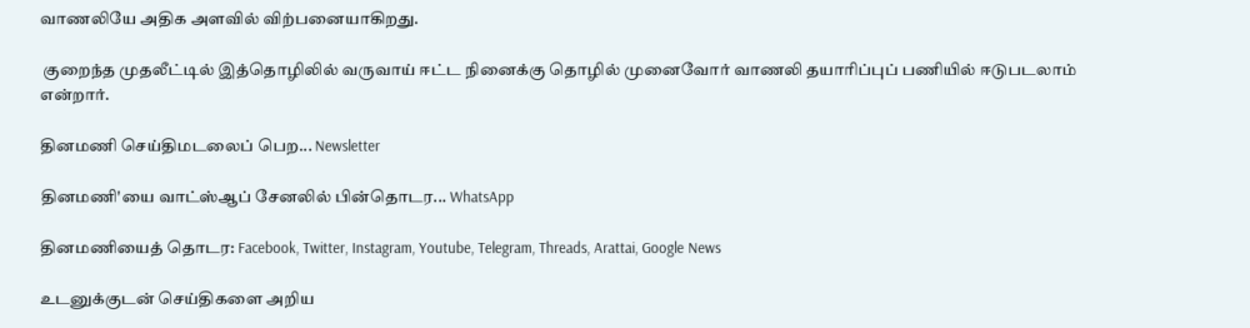வாணலியே அதிக அளவில் விற்பனையாகிறது.

 குறைந்த முதலீட்டில் இத்தொழிலில் வருவாய் ஈட்ட நினைக்கு தொழில் முனைவோர் வாணலி தயாரிப்புப் பணியில் ஈடுபடலாம் என்றார்.

தினமணி செய்திமடலைப் பெற... Newsletter

தினமணி'யை வாட்ஸ்ஆப் சேனலில் பின்தொடர... WhatsApp

தினமணியைத் தொடர: Facebook, Twitter, Instagram, Youtube, Telegram, Threads, Arattai, Google News

உடனுக்குடன் செய்திகளை அறிய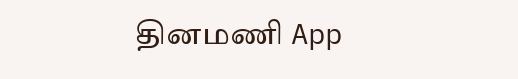தினமணி App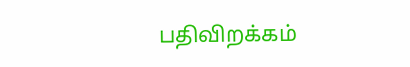பதிவிறக்கம்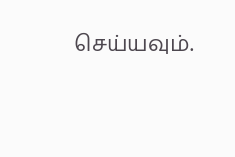செய்யவும்.